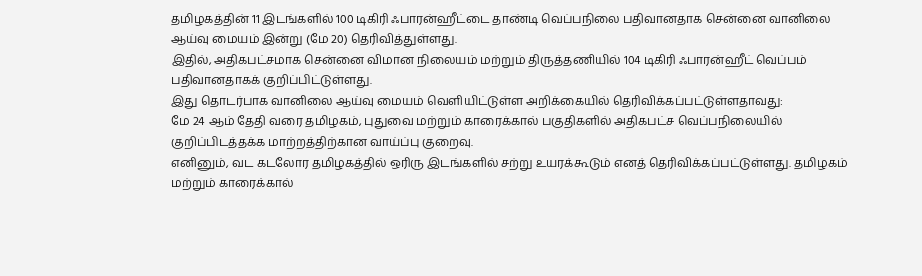தமிழகத்தின் 11 இடங்களில் 100 டிகிரி ஃபாரன்ஹீட்டை தாண்டி வெப்பநிலை பதிவானதாக சென்னை வானிலை ஆய்வு மையம் இன்று (மே 20) தெரிவித்துள்ளது.
இதில், அதிகபட்சமாக சென்னை விமான நிலையம் மற்றும் திருத்தணியில் 104 டிகிரி ஃபாரன்ஹீட் வெப்பம் பதிவானதாகக் குறிப்பிட்டுள்ளது.
இது தொடர்பாக வானிலை ஆய்வு மையம் வெளியிட்டுள்ள அறிக்கையில் தெரிவிக்கப்பட்டுள்ளதாவது:
மே 24 ஆம் தேதி வரை தமிழகம், புதுவை மற்றும் காரைக்கால் பகுதிகளில் அதிகபட்ச வெப்பநிலையில் குறிப்பிடத்தக்க மாற்றத்திற்கான வாய்ப்பு குறைவு.
எனினும், வட கடலோர தமிழகத்தில் ஒரிரு இடங்களில் சற்று உயரக்கூடும் எனத் தெரிவிக்கப்பட்டுள்ளது. தமிழகம் மற்றும் காரைக்கால்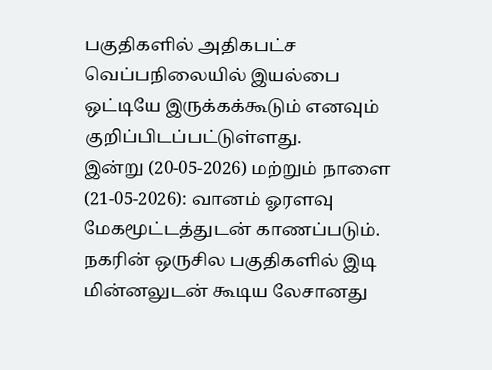பகுதிகளில் அதிகபட்ச வெப்பநிலையில் இயல்பை ஒட்டியே இருக்கக்கூடும் எனவும் குறிப்பிடப்பட்டுள்ளது.
இன்று (20-05-2026) மற்றும் நாளை (21-05-2026): வானம் ஓரளவு மேகமூட்டத்துடன் காணப்படும். நகரின் ஒருசில பகுதிகளில் இடி மின்னலுடன் கூடிய லேசானது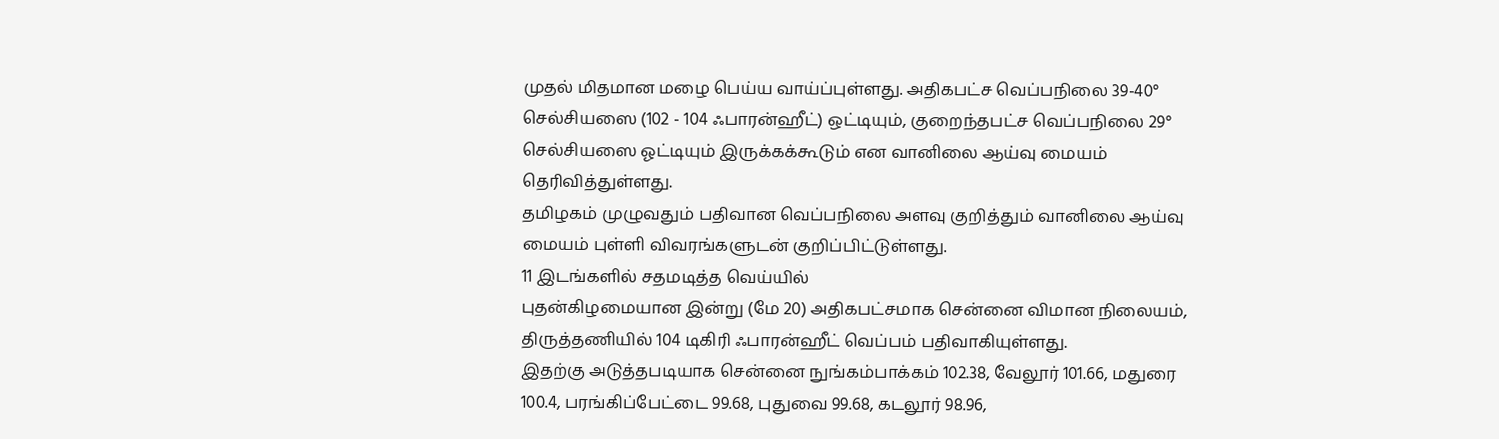முதல் மிதமான மழை பெய்ய வாய்ப்புள்ளது. அதிகபட்ச வெப்பநிலை 39-40° செல்சியஸை (102 - 104 ஃபாரன்ஹீட்) ஒட்டியும், குறைந்தபட்ச வெப்பநிலை 29° செல்சியஸை ஓட்டியும் இருக்கக்கூடும் என வானிலை ஆய்வு மையம் தெரிவித்துள்ளது.
தமிழகம் முழுவதும் பதிவான வெப்பநிலை அளவு குறித்தும் வானிலை ஆய்வு மையம் புள்ளி விவரங்களுடன் குறிப்பிட்டுள்ளது.
11 இடங்களில் சதமடித்த வெய்யில்
புதன்கிழமையான இன்று (மே 20) அதிகபட்சமாக சென்னை விமான நிலையம், திருத்தணியில் 104 டிகிரி ஃபாரன்ஹீட் வெப்பம் பதிவாகியுள்ளது.
இதற்கு அடுத்தபடியாக சென்னை நுங்கம்பாக்கம் 102.38, வேலூர் 101.66, மதுரை 100.4, பரங்கிப்பேட்டை 99.68, புதுவை 99.68, கடலூர் 98.96,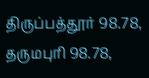திருப்பத்தூர் 98.78, தருமபுரி 98.78,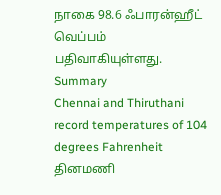நாகை 98.6 ஃபாரன்ஹீட் வெப்பம் பதிவாகியுள்ளது.
Summary
Chennai and Thiruthani record temperatures of 104 degrees Fahrenheit
தினமணி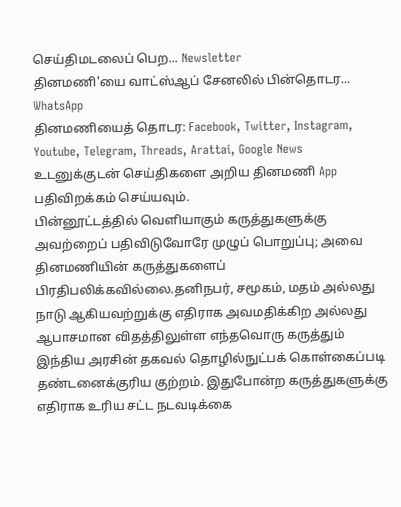செய்திமடலைப் பெற... Newsletter
தினமணி'யை வாட்ஸ்ஆப் சேனலில் பின்தொடர... WhatsApp
தினமணியைத் தொடர: Facebook, Twitter, Instagram, Youtube, Telegram, Threads, Arattai, Google News
உடனுக்குடன் செய்திகளை அறிய தினமணி App பதிவிறக்கம் செய்யவும்.
பின்னூட்டத்தில் வெளியாகும் கருத்துகளுக்கு அவற்றைப் பதிவிடுவோரே முழுப் பொறுப்பு; அவை தினமணியின் கருத்துகளைப் பிரதிபலிக்கவில்லை.தனிநபர், சமூகம், மதம் அல்லது நாடு ஆகியவற்றுக்கு எதிராக அவமதிக்கிற அல்லது ஆபாசமான விதத்திலுள்ள எந்தவொரு கருத்தும் இந்திய அரசின் தகவல் தொழில்நுட்பக் கொள்கைப்படி தண்டனைக்குரிய குற்றம். இதுபோன்ற கருத்துகளுக்கு எதிராக உரிய சட்ட நடவடிக்கை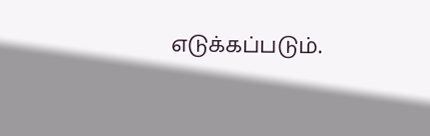எடுக்கப்படும்.